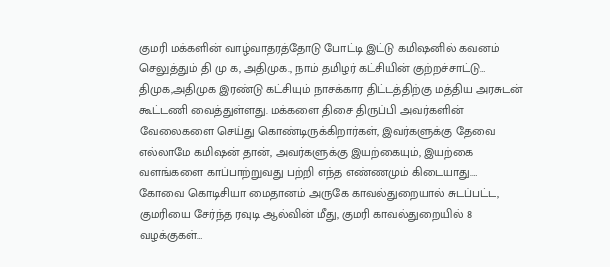குமரி மக்களின் வாழ்வாதரத்தோடு போட்டி இட்டு கமிஷனில் கவனம் செலுத்தும் தி மு க, அதிமுக., நாம் தமிழர் கட்சியின் குற்றச்சாட்டு…
திமுக,அதிமுக இரண்டு கட்சியும் நாசக்கார திட்டத்திற்கு மத்திய அரசுடன் கூட்டணி வைத்துள்ளது. மக்களை திசை திருப்பி அவர்களின் வேலைகளை செய்து கொண்டிருக்கிறார்கள், இவர்களுக்கு தேவை எல்லாமே கமிஷன் தான், அவர்களுக்கு இயற்கையும், இயற்கை வளங்களை காப்பாற்றுவது பற்றி எந்த எண்ணமும் கிடையாது.…
கோவை கொடிசியா மைதானம் அருகே காவல்துறையால் சுடப்பட்ட, குமரியை சேர்ந்த ரவுடி ஆல்வின் மீது, குமரி காவல்துறையில் 8 வழக்குகள்…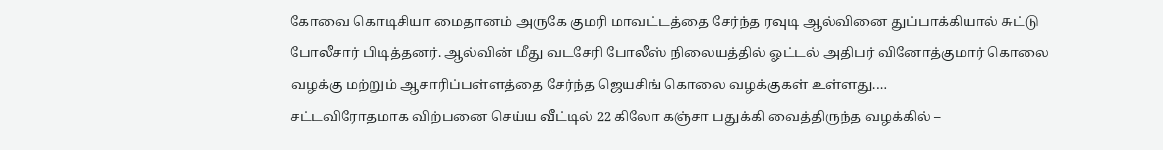கோவை கொடிசியா மைதானம் அருகே குமரி மாவட்டத்தை சேர்ந்த ரவுடி ஆல்வினை துப்பாக்கியால் சுட்டு போலீசார் பிடித்தனர். ஆல்வின் மீது வடசேரி போலீஸ் நிலையத்தில் ஓட்டல் அதிபர் வினோத்குமார் கொலை வழக்கு மற்றும் ஆசாரிப்பள்ளத்தை சேர்ந்த ஜெயசிங் கொலை வழக்குகள் உள்ளது.…
சட்டவிரோதமாக விற்பனை செய்ய வீட்டில் 22 கிலோ கஞ்சா பதுக்கி வைத்திருந்த வழக்கில் –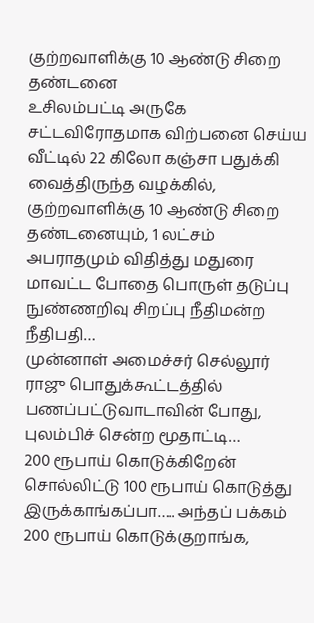குற்றவாளிக்கு 10 ஆண்டு சிறை தண்டனை
உசிலம்பட்டி அருகே சட்டவிரோதமாக விற்பனை செய்ய வீட்டில் 22 கிலோ கஞ்சா பதுக்கி வைத்திருந்த வழக்கில், குற்றவாளிக்கு 10 ஆண்டு சிறை தண்டனையும், 1 லட்சம் அபராதமும் விதித்து மதுரை மாவட்ட போதை பொருள் தடுப்பு நுண்ணறிவு சிறப்பு நீதிமன்ற நீதிபதி…
முன்னாள் அமைச்சர் செல்லூர் ராஜு பொதுக்கூட்டத்தில் பணப்பட்டுவாடாவின் போது, புலம்பிச் சென்ற மூதாட்டி…
200 ரூபாய் கொடுக்கிறேன் சொல்லிட்டு 100 ரூபாய் கொடுத்து இருக்காங்கப்பா….. அந்தப் பக்கம் 200 ரூபாய் கொடுக்குறாங்க,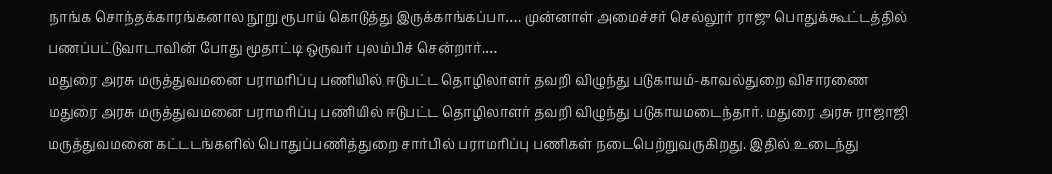நாங்க சொந்தக்காரங்கனால நூறு ரூபாய் கொடுத்து இருக்காங்கப்பா…. முன்னாள் அமைச்சர் செல்லூர் ராஜு பொதுக்கூட்டத்தில் பணப்பட்டுவாடாவின் போது மூதாட்டி ஒருவர் புலம்பிச் சென்றார்.…
மதுரை அரசு மருத்துவமனை பராமரிப்பு பணியில் ஈடுபட்ட தொழிலாளர் தவறி விழுந்து படுகாயம்-காவல்துறை விசாரணை
மதுரை அரசு மருத்துவமனை பராமரிப்பு பணியில் ஈடுபட்ட தொழிலாளர் தவறி விழுந்து படுகாயமடைந்தார். மதுரை அரசு ராஜாஜி மருத்துவமனை கட்டடங்களில் பொதுப்பணித்துறை சார்பில் பராமரிப்பு பணிகள் நடைபெற்றுவருகிறது. இதில் உடைந்து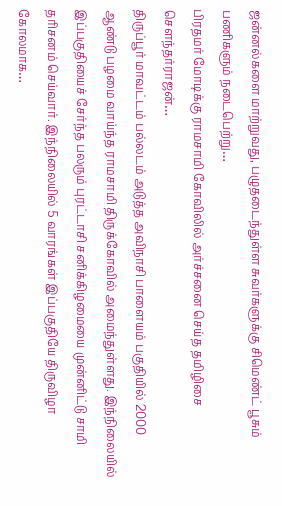ஜன்னல்களை மாற்றுவது, பழுதடைந்துள்ள சுவர்களுக்கு சிமெண்ட் பூசும் பணிகளும் நடைபெற்று…
பிரதமர் மோடிக்கு ராமசாமி கோவிலில் அர்ச்சனை செய்த தமிழிசை சௌந்தர்ராஜன்…
திருப்பூர் மாவட்டம் பல்லடம் அடுத்த அவிநாசி பாளையம் பகுதியில் 2000 ஆண்டு பழமை வாய்ந்த ராமசாமி திருக்கோவில் அமைந்துள்ளது. இந்நிலையில் இப்பகுதியைச் சேர்ந்த பலரும் புரட்டாசி சனிக்கிழமையை முன்னிட்டு சாமி தரிசனம் செய்வார். இந்நிலையில் 5 வாரங்கள் இப்பகுதியே திருவிழா கோலமாக…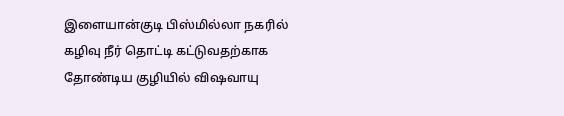இளையான்குடி பிஸ்மில்லா நகரில் கழிவு நீர் தொட்டி கட்டுவதற்காக தோண்டிய குழியில் விஷவாயு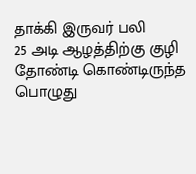தாக்கி இருவர் பலி
25 அடி ஆழத்திற்கு குழி தோண்டி கொண்டிருந்த பொழுது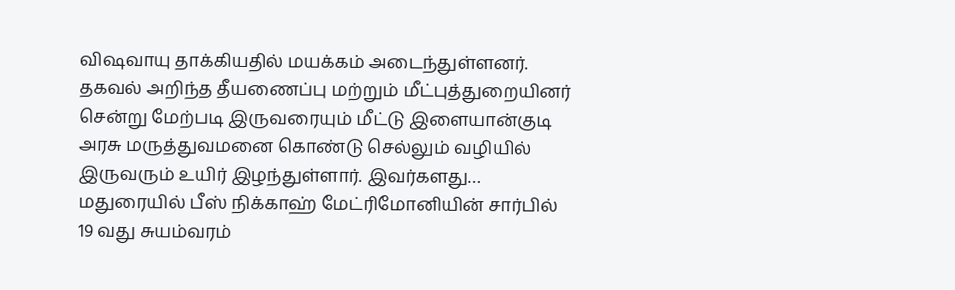விஷவாயு தாக்கியதில் மயக்கம் அடைந்துள்ளனர். தகவல் அறிந்த தீயணைப்பு மற்றும் மீட்புத்துறையினர் சென்று மேற்படி இருவரையும் மீட்டு இளையான்குடி அரசு மருத்துவமனை கொண்டு செல்லும் வழியில் இருவரும் உயிர் இழந்துள்ளார். இவர்களது…
மதுரையில் பீஸ் நிக்காஹ் மேட்ரிமோனியின் சார்பில் 19 வது சுயம்வரம்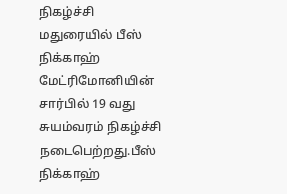நிகழ்ச்சி
மதுரையில் பீஸ் நிக்காஹ் மேட்ரிமோனியின் சார்பில் 19 வது சுயம்வரம் நிகழ்ச்சி நடைபெற்றது.பீஸ் நிக்காஹ்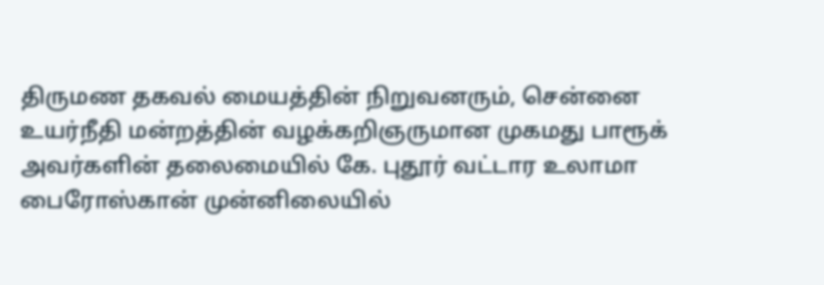திருமண தகவல் மையத்தின் நிறுவனரும், சென்னை உயர்நீதி மன்றத்தின் வழக்கறிஞருமான முகமது பாரூக் அவர்களின் தலைமையில் கே. புதூர் வட்டார உலாமா பைரோஸ்கான் முன்னிலையில்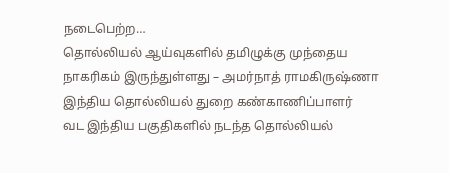நடைபெற்ற…
தொல்லியல் ஆய்வுகளில் தமிழுக்கு முந்தைய நாகரிகம் இருந்துள்ளது – அமர்நாத் ராமகிருஷ்ணா இந்திய தொல்லியல் துறை கண்காணிப்பாளர்
வட இந்திய பகுதிகளில் நடந்த தொல்லியல்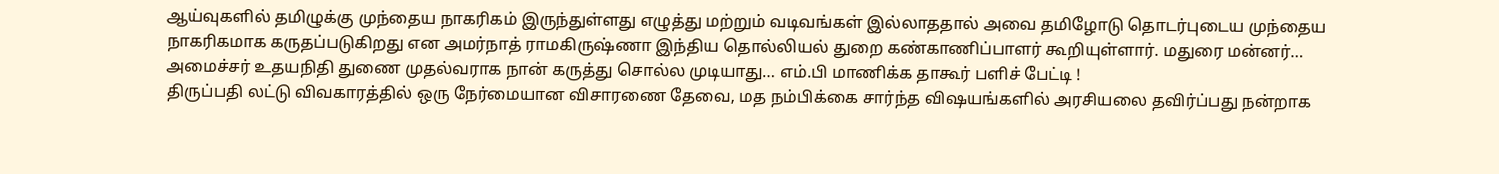ஆய்வுகளில் தமிழுக்கு முந்தைய நாகரிகம் இருந்துள்ளது எழுத்து மற்றும் வடிவங்கள் இல்லாததால் அவை தமிழோடு தொடர்புடைய முந்தைய நாகரிகமாக கருதப்படுகிறது என அமர்நாத் ராமகிருஷ்ணா இந்திய தொல்லியல் துறை கண்காணிப்பாளர் கூறியுள்ளார். மதுரை மன்னர்…
அமைச்சர் உதயநிதி துணை முதல்வராக நான் கருத்து சொல்ல முடியாது… எம்.பி மாணிக்க தாகூர் பளிச் பேட்டி !
திருப்பதி லட்டு விவகாரத்தில் ஒரு நேர்மையான விசாரணை தேவை, மத நம்பிக்கை சார்ந்த விஷயங்களில் அரசியலை தவிர்ப்பது நன்றாக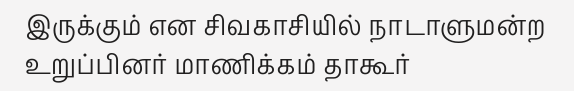இருக்கும் என சிவகாசியில் நாடாளுமன்ற உறுப்பினர் மாணிக்கம் தாகூர்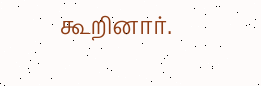கூறினார்.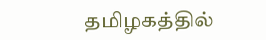தமிழகத்தில்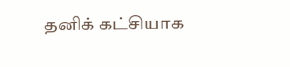தனிக் கட்சியாக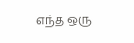எந்த ஒரு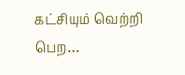கட்சியும் வெற்றி பெற…